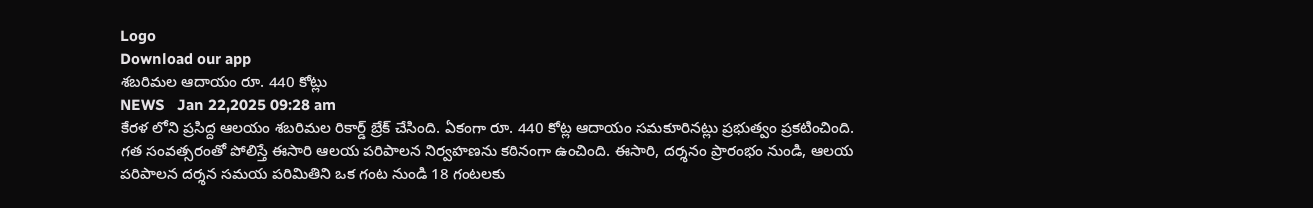Logo
Download our app
శ‌బరిమ‌ల ఆదాయం రూ. 440 కోట్లు
NEWS   Jan 22,2025 09:28 am
కేర‌ళ లోని ప్ర‌సిద్ద ఆల‌యం శబ‌రిమ‌ల రికార్డ్ బ్రేక్ చేసింది. ఏకంగా రూ. 440 కోట్ల ఆదాయం స‌మ‌కూరిన‌ట్లు ప్ర‌భుత్వం ప్ర‌క‌టించింది. గత సంవత్సరంతో పోలిస్తే ఈసారి ఆలయ పరిపాలన నిర్వహణను కఠినంగా ఉంచింది. ఈసారి, దర్శనం ప్రారంభం నుండి, ఆలయ పరిపాలన దర్శన సమయ పరిమితిని ఒక గంట నుండి 18 గంటలకు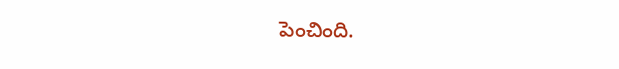పెంచింది.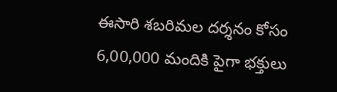ఈసారి శబరిమల దర్శనం కోసం 6,00,000 మందికి పైగా భక్తులు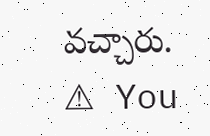వచ్చారు.
⚠ You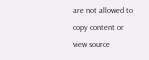are not allowed to copy content or view source